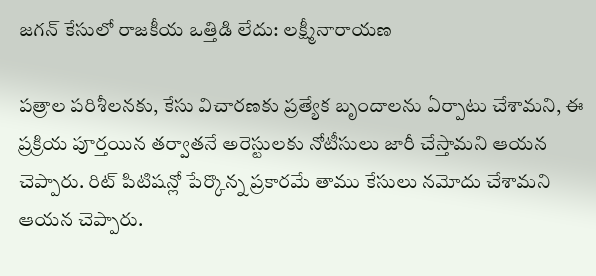జగన్ కేసులో రాజకీయ ఒత్తిడి లేదు: లక్ష్మీనారాయణ

పత్రాల పరిశీలనకు, కేసు విచారణకు ప్రత్యేక బృందాలను ఏర్పాటు చేశామని, ఈ ప్రక్రియ పూర్తయిన తర్వాతనే అరెస్టులకు నోటీసులు జారీ చేస్తామని ఆయన చెప్పారు. రిట్ పిటిషన్లో పేర్కొన్న ప్రకారమే తాము కేసులు నమోదు చేశామని ఆయన చెప్పారు.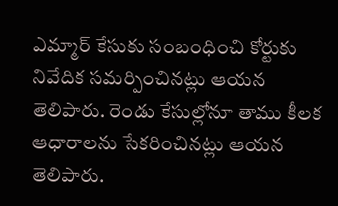ఎమ్మార్ కేసుకు సంబంధించి కోర్టుకు నివేదిక సమర్పించినట్లు ఆయన తెలిపారు. రెండు కేసుల్లోనూ తాము కీలక ఆధారాలను సేకరించినట్లు ఆయన తెలిపారు.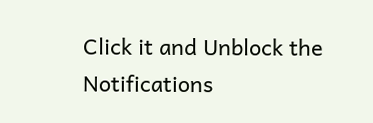Click it and Unblock the Notifications